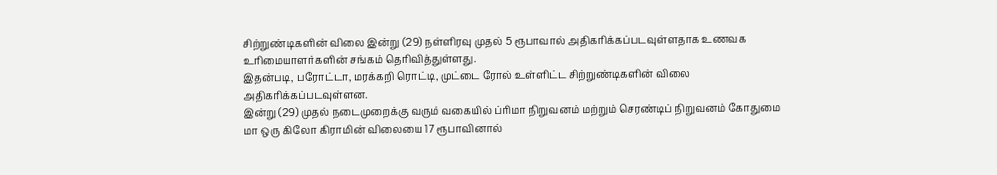சிற்றுண்டிகளின் விலை இன்று (29) நள்ளிரவு முதல் 5 ரூபாவால் அதிகரிக்கப்படவுள்ளதாக உணவக உரிமையாளர்களின் சங்கம் தெரிவித்துள்ளது.
இதன்படி, பரோட்டா, மரக்கறி ரொட்டி, முட்டை ரோல் உள்ளிட்ட சிற்றுண்டிகளின் விலை அதிகரிக்கப்படவுள்ளன.
இன்று (29) முதல் நடைமுறைக்கு வரும் வகையில் ப்ரிமா நிறுவனம் மற்றும் செரண்டிப் நிறுவனம் கோதுமை மா ஒரு கிலோ கிராமின் விலையை 17 ரூபாவினால்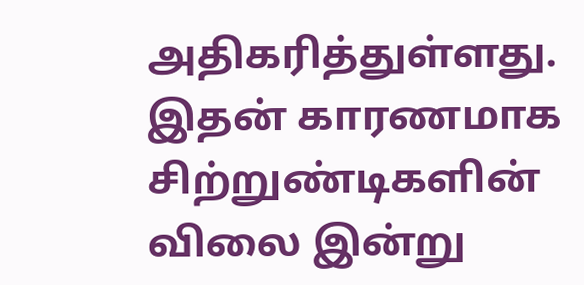அதிகரித்துள்ளது.
இதன் காரணமாக சிற்றுண்டிகளின் விலை இன்று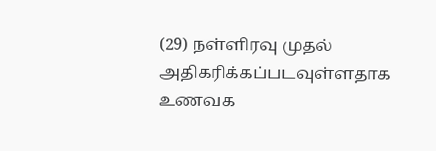(29) நள்ளிரவு முதல் அதிகரிக்கப்படவுள்ளதாக உணவக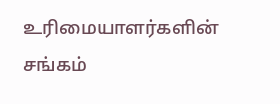உரிமையாளர்களின் சங்கம்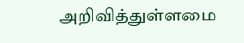அறிவித்துள்ளமை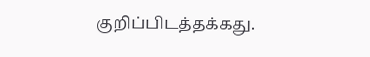குறிப்பிடத்தக்கது.